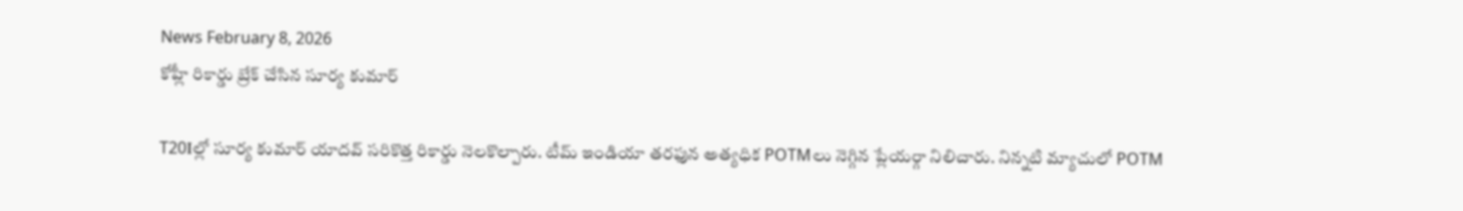News February 8, 2026
కోహ్లీ రికార్డు బ్రేక్ చేసిన సూర్య కుమార్

T20Iల్లో సూర్య కుమార్ యాదవ్ సరికొత్త రికార్డు నెలకొల్పారు. టీమ్ ఇండియా తరఫున అత్యధిక POTMలు నెగ్గిన ప్లేయర్గా నిలిచారు. నిన్నటి మ్యాచులో POTM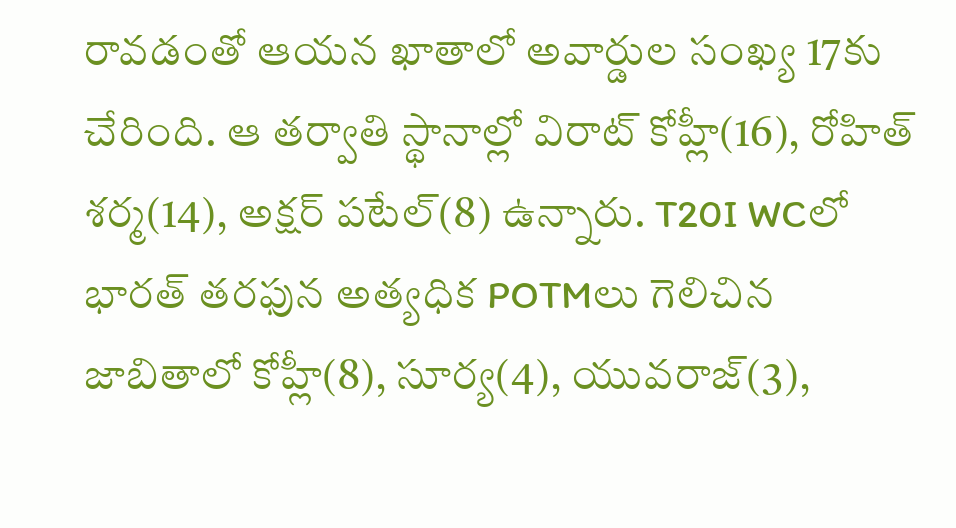రావడంతో ఆయన ఖాతాలో అవార్డుల సంఖ్య 17కు చేరింది. ఆ తర్వాతి స్థానాల్లో విరాట్ కోహ్లీ(16), రోహిత్ శర్మ(14), అక్షర్ పటేల్(8) ఉన్నారు. T20I WCలో భారత్ తరఫున అత్యధిక POTMలు గెలిచిన జాబితాలో కోహ్లీ(8), సూర్య(4), యువరాజ్(3),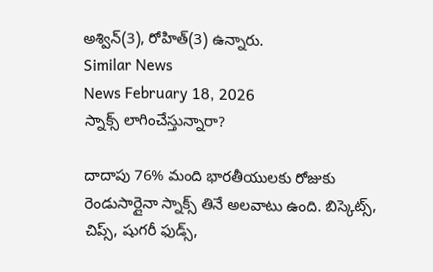అశ్విన్(3), రోహిత్(3) ఉన్నారు.
Similar News
News February 18, 2026
స్నాక్స్ లాగించేస్తున్నారా?

దాదాపు 76% మంది భారతీయులకు రోజుకు రెండుసార్లైనా స్నాక్స్ తినే అలవాటు ఉంది. బిస్కెట్స్, చిప్స్, షుగరీ ఫుడ్స్,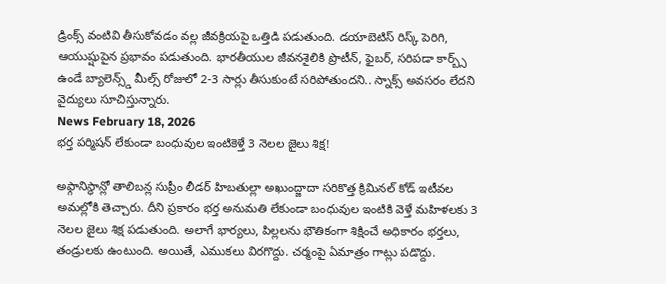డ్రింక్స్ వంటివి తీసుకోవడం వల్ల జీవక్రియపై ఒత్తిడి పడుతుంది. డయాబెటిస్ రిస్క్ పెరిగి, ఆయుష్షుపైన ప్రభావం పడుతుంది. భారతీయుల జీవనశైలికి ప్రొటీన్, ఫైబర్, సరిపడా కార్బ్స్ ఉండే బ్యాలెన్స్డ్ మీల్స్ రోజులో 2-3 సార్లు తీసుకుంటే సరిపోతుందని.. స్నాక్స్ అవసరం లేదని వైద్యులు సూచిస్తున్నారు.
News February 18, 2026
భర్త పర్మిషన్ లేకుండా బంధువుల ఇంటికెళ్తే 3 నెలల జైలు శిక్ష!

అఫ్గానిస్థాన్లో తాలిబన్ల సుప్రీం లీడర్ హిబతుల్లా అఖుంద్జాదా సరికొత్త క్రిమినల్ కోడ్ ఇటీవల అమల్లోకి తెచ్చారు. దీని ప్రకారం భర్త అనుమతి లేకుండా బంధువుల ఇంటికి వెళ్తే మహిళలకు 3 నెలల జైలు శిక్ష పడుతుంది. అలాగే భార్యలు, పిల్లలను భౌతికంగా శిక్షించే అధికారం భర్తలు, తండ్రులకు ఉంటుంది. అయితే, ఎముకలు విరగొద్దు. చర్మంపై ఏమాత్రం గాట్లు పడొద్దు.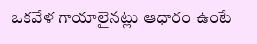ఒకవేళ గాయాలైనట్లు ఆధారం ఉంటే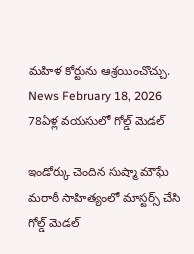మహిళ కోర్టును ఆశ్రయించొచ్చు.
News February 18, 2026
78ఏళ్ల వయసులో గోల్డ్ మెడల్

ఇండోర్కు చెందిన సుష్మా మౌఘే మరాఠీ సాహిత్యంలో మాస్టర్స్ చేసి గోల్డ్ మెడల్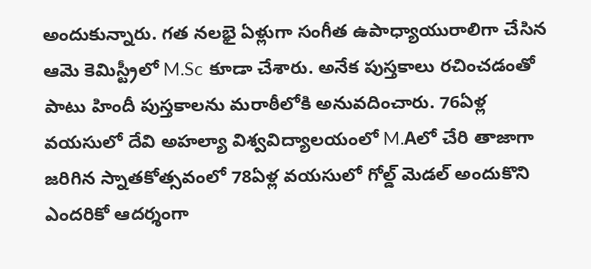అందుకున్నారు. గత నలభై ఏళ్లుగా సంగీత ఉపాధ్యాయురాలిగా చేసిన ఆమె కెమిస్ట్రీలో M.Sc కూడా చేశారు. అనేక పుస్తకాలు రచించడంతో పాటు హిందీ పుస్తకాలను మరాఠీలోకి అనువదించారు. 76ఏళ్ల వయసులో దేవి అహల్యా విశ్వవిద్యాలయంలో M.Aలో చేరి తాజాగా జరిగిన స్నాతకోత్సవంలో 78ఏళ్ల వయసులో గోల్డ్ మెడల్ అందుకొని ఎందరికో ఆదర్శంగా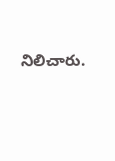నిలిచారు.